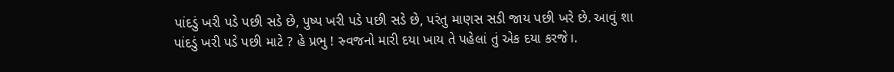પાંદડું ખરી પડે પછી સડે છે, પુષ્પ ખરી પડે પછી સડે છે, પરંતુ માણસ સડી જાય પછી ખરે છે. આવું શા પાંદડું ખરી પડે પછી માટે ? હે પ્રભુ ! સ્ર્વજનો મારી દયા ખાય તે પહેલાં તું એક દયા કરજે।.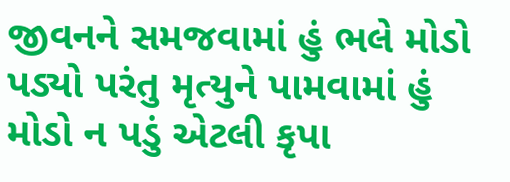જીવનને સમજવામાં હું ભલે મોડો પડ્યો પરંતુ મૃત્યુને પામવામાં હું મોડો ન પડું એટલી કૃપા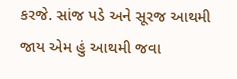કરજે. સાંજ પડે અને સૂરજ આથમી જાય એમ હું આથમી જવા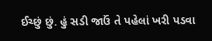ઈચ્છું છું. હું સડી જાઉં તે પહેલાં ખરી પડવા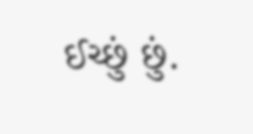ઈચ્છું છું.